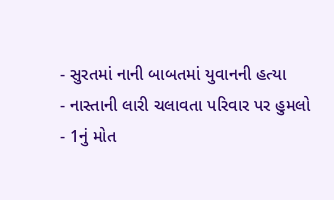- સુરતમાં નાની બાબતમાં યુવાનની હત્યા
- નાસ્તાની લારી ચલાવતા પરિવાર પર હુમલો
- 1નું મોત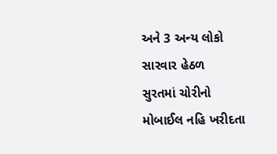અને 3 અન્ય લોકો સારવાર હેઠળ
સુરતમાં ચોરીનો મોબાઈલ નહિ ખરીદતા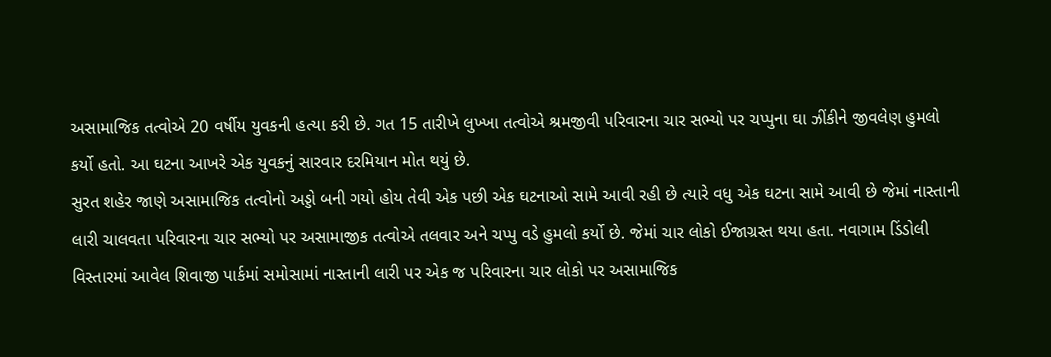અસામાજિક તત્વોએ 20 વર્ષીય યુવકની હત્યા કરી છે. ગત 15 તારીખે લુખ્ખા તત્વોએ શ્રમજીવી પરિવારના ચાર સભ્યો પર ચપ્પુના ઘા ઝીંકીને જીવલેણ હુમલો કર્યો હતો. આ ઘટના આખરે એક યુવકનું સારવાર દરમિયાન મોત થયું છે.
સુરત શહેર જાણે અસામાજિક તત્વોનો અડ્ડો બની ગયો હોય તેવી એક પછી એક ઘટનાઓ સામે આવી રહી છે ત્યારે વધુ એક ઘટના સામે આવી છે જેમાં નાસ્તાની લારી ચાલવતા પરિવારના ચાર સભ્યો પર અસામાજીક તત્વોએ તલવાર અને ચપ્પુ વડે હુમલો કર્યો છે. જેમાં ચાર લોકો ઈજાગ્રસ્ત થયા હતા. નવાગામ ડિંડોલી વિસ્તારમાં આવેલ શિવાજી પાર્કમાં સમોસામાં નાસ્તાની લારી પર એક જ પરિવારના ચાર લોકો પર અસામાજિક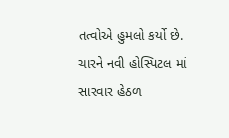તત્વોએ હુમલો કર્યો છે. ચારને નવી હોસ્પિટલ માં સારવાર હેઠળ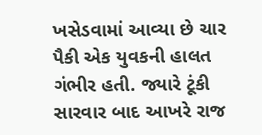ખસેડવામાં આવ્યા છે ચાર પૈકી એક યુવકની હાલત ગંભીર હતી. જ્યારે ટૂંકી સારવાર બાદ આખરે રાજ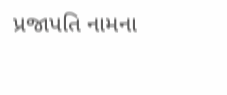પ્રજાપતિ નામના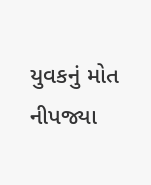યુવકનું મોત નીપજ્યા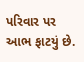પરિવાર પર આભ ફાટયું છે.